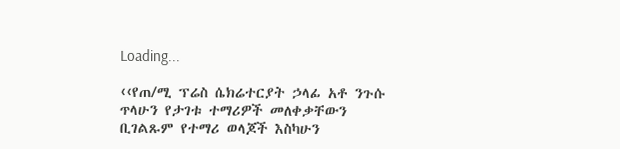Loading...

‹‹የጠ/ሚ ፕሬስ ሴክሬተርያት ኃላፊ አቶ ንጉሱ ጥላሁን የታገቱ ተማሪዎች መለቀቃቸውን ቢገልጹም የተማሪ ወላጆች እስካሁን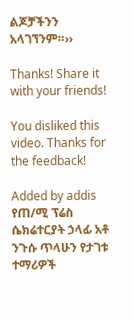ልጆቻችንን አላገኘንም።››

Thanks! Share it with your friends!

You disliked this video. Thanks for the feedback!

Added by addis
የጠ/ሚ ፕሬስ ሴክሬተርያት ኃላፊ አቶ ንጉሱ ጥላሁን የታገቱ ተማሪዎች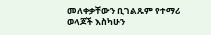መለቀቃቸውን ቢገልጹም የተማሪ ወላጆች እስካሁን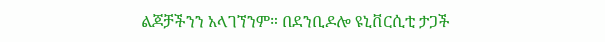ልጆቻችንን አላገኘንም። በደንቢዶሎ ዩኒቨርሲቲ ታጋች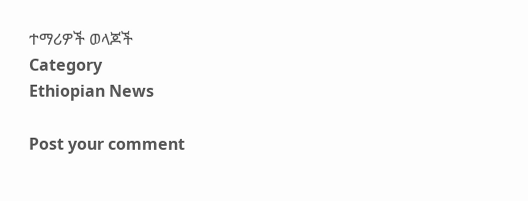ተማሪዎች ወላጆች
Category
Ethiopian News

Post your comment